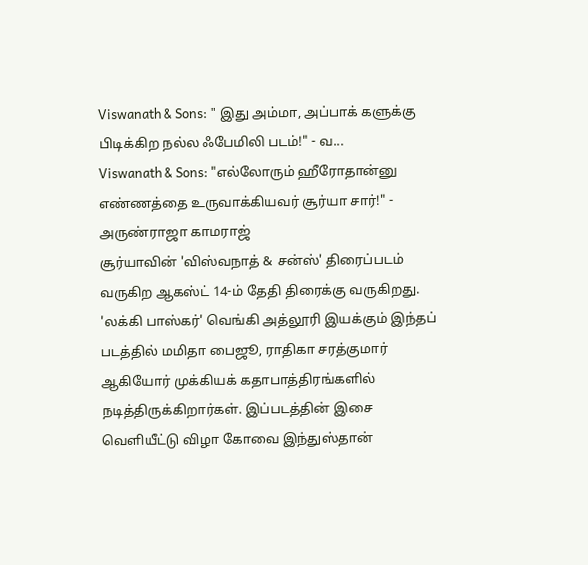Viswanath & Sons: " இது அம்மா, அப்பாக் களுக்கு பிடிக்கிற நல்ல ஃபேமிலி படம்!" - வ...
Viswanath & Sons: "எல்லோரும் ஹீரோதான்னு எண்ணத்தை உருவாக்கியவர் சூர்யா சார்!" - அருண்ராஜா காமராஜ்
சூர்யாவின் 'விஸ்வநாத் & சன்ஸ்' திரைப்படம் வருகிற ஆகஸ்ட் 14-ம் தேதி திரைக்கு வருகிறது. 'லக்கி பாஸ்கர்' வெங்கி அத்லூரி இயக்கும் இந்தப் படத்தில் மமிதா பைஜூ, ராதிகா சரத்குமார் ஆகியோர் முக்கியக் கதாபாத்திரங்களில் நடித்திருக்கிறார்கள். இப்படத்தின் இசை வெளியீட்டு விழா கோவை இந்துஸ்தான்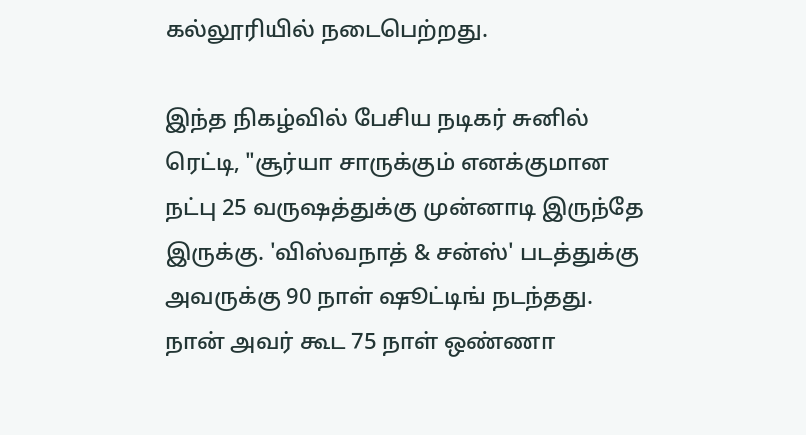கல்லூரியில் நடைபெற்றது.

இந்த நிகழ்வில் பேசிய நடிகர் சுனில் ரெட்டி, "சூர்யா சாருக்கும் எனக்குமான நட்பு 25 வருஷத்துக்கு முன்னாடி இருந்தே இருக்கு. 'விஸ்வநாத் & சன்ஸ்' படத்துக்கு அவருக்கு 90 நாள் ஷூட்டிங் நடந்தது.
நான் அவர் கூட 75 நாள் ஒண்ணா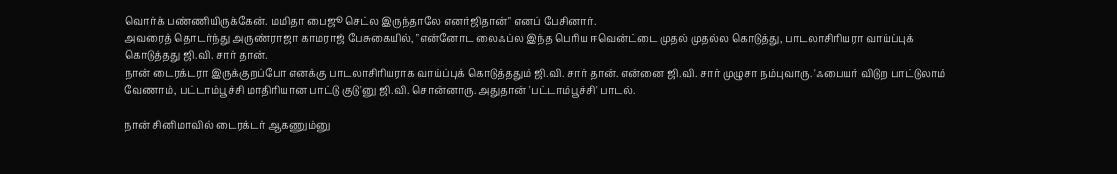வொர்க் பண்ணியிருக்கேன். மமிதா பைஜூ செட்ல இருந்தாலே எனர்ஜிதான்" எனப் பேசினார்.
அவரைத் தொடர்ந்து அருண்ராஜா காமராஜ் பேசுகையில், "என்னோட லைஃப்ல இந்த பெரிய ஈவென்ட்டை முதல் முதல்ல கொடுத்து, பாடலாசிரியரா வாய்ப்புக் கொடுத்தது ஜி.வி. சார் தான்.
நான் டைரக்டரா இருக்குறப்போ எனக்கு பாடலாசிரியராக வாய்ப்புக் கொடுத்ததும் ஜி.வி. சார் தான். என்னை ஜி.வி. சார் முழுசா நம்புவாரு. 'ஃபையர் விடுற பாட்டுலாம் வேணாம், பட்டாம்பூச்சி மாதிரியான பாட்டு குடு'னு ஜி.வி. சொன்னாரு. அதுதான் 'பட்டாம்பூச்சி' பாடல்.

நான் சினிமாவில் டைரக்டர் ஆகணும்னு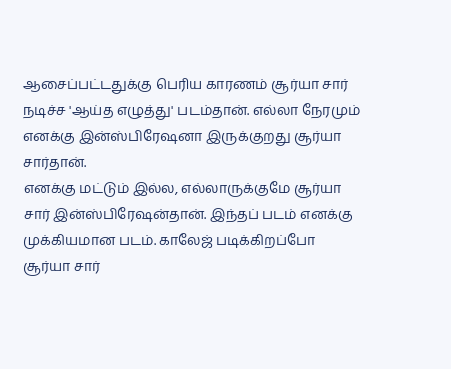ஆசைப்பட்டதுக்கு பெரிய காரணம் சூர்யா சார் நடிச்ச 'ஆய்த எழுத்து' படம்தான். எல்லா நேரமும் எனக்கு இன்ஸ்பிரேஷனா இருக்குறது சூர்யா சார்தான்.
எனக்கு மட்டும் இல்ல, எல்லாருக்குமே சூர்யா சார் இன்ஸ்பிரேஷன்தான். இந்தப் படம் எனக்கு முக்கியமான படம். காலேஜ் படிக்கிறப்போ சூர்யா சார்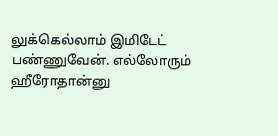லுக்கெல்லாம் இமிடேட் பண்ணுவேன். எல்லோரும் ஹீரோதான்னு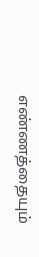எண்ணத்தையும்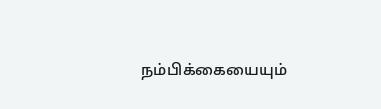நம்பிக்கையையும்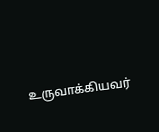உருவாக்கியவர்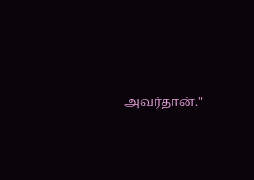அவர்தான்."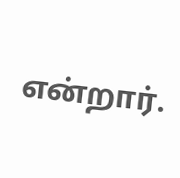என்றார்.